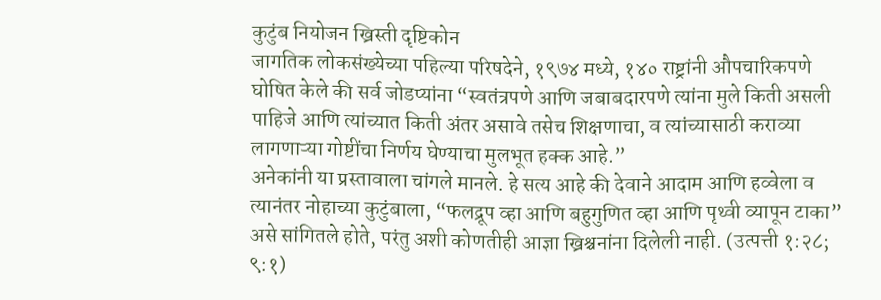कुटुंब नियोजन ख्रिस्ती दृष्टिकोन
जागतिक लोकसंख्येच्या पहिल्या परिषदेने, १९७४ मध्ये, १४० राष्ट्रांनी औपचारिकपणे घोषित केले की सर्व जोडप्यांना “स्वतंत्रपणे आणि जबाबदारपणे त्यांना मुले किती असली पाहिजे आणि त्यांच्यात किती अंतर असावे तसेच शिक्षणाचा, व त्यांच्यासाठी कराव्या लागणाऱ्या गोष्टींचा निर्णय घेण्याचा मुलभूत हक्क आहे.”
अनेकांनी या प्रस्तावाला चांगले मानले. हे सत्य आहे की देवाने आदाम आणि हव्वेला व त्यानंतर नोहाच्या कुटुंबाला, “फलद्रूप व्हा आणि बहुगुणित व्हा आणि पृथ्वी व्यापून टाका” असे सांगितले होते, परंतु अशी कोणतीही आज्ञा ख्रिश्चनांना दिलेली नाही. (उत्पत्ती १:२८; ९:१)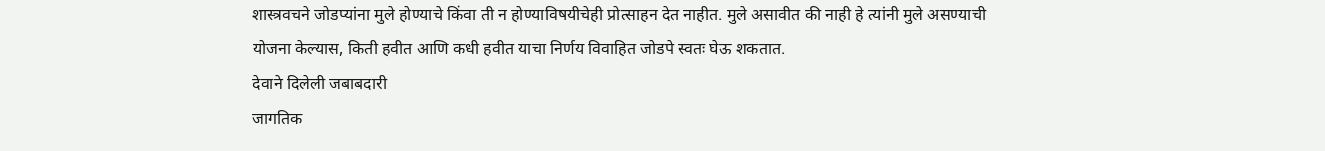शास्त्रवचने जोडप्यांना मुले होण्याचे किंवा ती न होण्याविषयीचेही प्रोत्साहन देत नाहीत. मुले असावीत की नाही हे त्यांनी मुले असण्याची योजना केल्यास, किती हवीत आणि कधी हवीत याचा निर्णय विवाहित जोडपे स्वतः घेऊ शकतात.
देवाने दिलेली जबाबदारी
जागतिक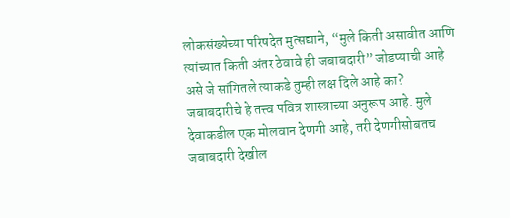लोकसंख्येच्या परिषदेत मुत्सद्याने, “मुले किती असावीत आणि त्यांच्यात किती अंतर ठेवावे ही जबाबदारी” जोडप्याची आहे असे जे सांगितले त्याकडे तुम्ही लक्ष दिले आहे का? जबाबदारीचे हे तत्त्व पवित्र शास्त्राच्या अनुरूप आहे. मुले देवाकडील एक मोलवान देणगी आहे, तरी देणगीसोबतच जबाबदारी देखील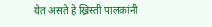येत असते हे ख्रिस्ती पालकांनी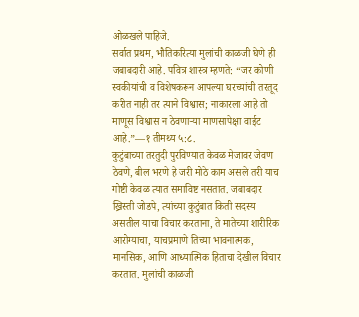ओळखले पाहिजे.
सर्वात प्रथम, भौतिकरित्या मुलांची काळजी घेणे ही जबाबदारी आहे. पवित्र शास्त्र म्हणते: “जर कोणी स्वकीयांची व विशेषकरून आपल्या घरच्यांची तरतूद करीत नाही तर त्याने विश्वास; नाकारला आहे तो माणूस विश्वास न ठेवणाऱ्या माणसापेक्षा वाईट आहे.”—१ तीमथ्य ५:८.
कुटुंबाच्या तरतुदी पुरविण्यात केवळ मेजावर जेवण ठेवणे, बील भरणे हे जरी मोठे काम असले तरी याच गोष्टी केवळ त्यात समाविष्ट नसतात. जबाबदार ख्रिस्ती जोडपे, त्यांच्या कुटुंबात किती सदस्य असतील याचा विचार करताना, ते मातेच्या शारीरिक आरोग्याचा, याचप्रमाणे तिच्या भावनात्मक, मानसिक, आणि आध्यात्मिक हिताचा देखील विचार करतात. मुलांची काळजी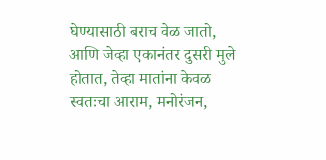घेण्यासाठी बराच वेळ जातो, आणि जेव्हा एकानंतर दुसरी मुले होतात, तेव्हा मातांना केवळ स्वतःचा आराम, मनोरंजन,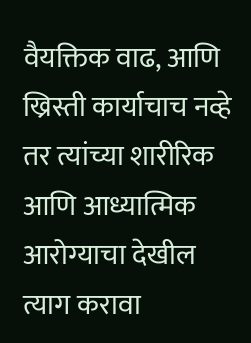वैयक्तिक वाढ, आणि ख्रिस्ती कार्याचाच नव्हे तर त्यांच्या शारीरिक आणि आध्यात्मिक आरोग्याचा देखील त्याग करावा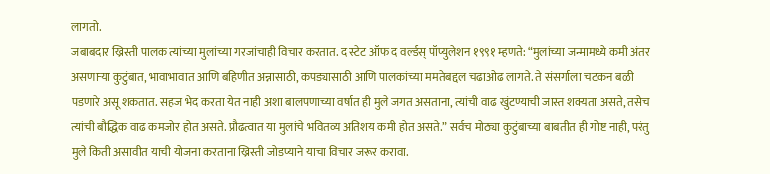लागतो.
जबाबदार ख्रिस्ती पालक त्यांच्या मुलांच्या गरजांचाही विचार करतात. द स्टेट ऑफ द वर्ल्डस् पॉप्युलेशन १९९१ म्हणते: “मुलांच्या जन्मामध्ये कमी अंतर असणाऱ्या कुटुंबात, भावाभावात आणि बहिणीत अन्नासाठी, कपड्यासाठी आणि पालकांच्या ममतेबद्दल चढाओढ लागते. ते संसर्गाला चटकन बळी पडणारे असू शकतात. सहज भेद करता येत नाही अशा बालपणाच्या वर्षात ही मुले जगत असताना, त्यांची वाढ खुंटण्याची जास्त शक्यता असते, तसेच त्यांची बौद्धिक वाढ कमजोर होत असते. प्रौढत्वात या मुलांचे भवितव्य अतिशय कमी होत असते.” सर्वच मोठ्या कुटुंबाच्या बाबतीत ही गोष्ट नाही, परंतु मुले किती असावीत याची योजना करताना ख्रिस्ती जोडप्याने याचा विचार जरूर करावा.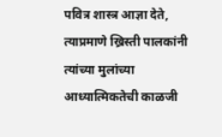पवित्र शास्त्र आज्ञा देते, त्याप्रमाणे ख्रिस्ती पालकांनी त्यांच्या मुलांच्या आध्यात्मिकतेची काळजी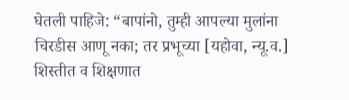घेतली पाहिजे: “बापांनो, तुम्ही आपल्या मुलांना चिरडीस आणू नका; तर प्रभूच्या [यहोवा, न्यू.व.] शिस्तीत व शिक्षणात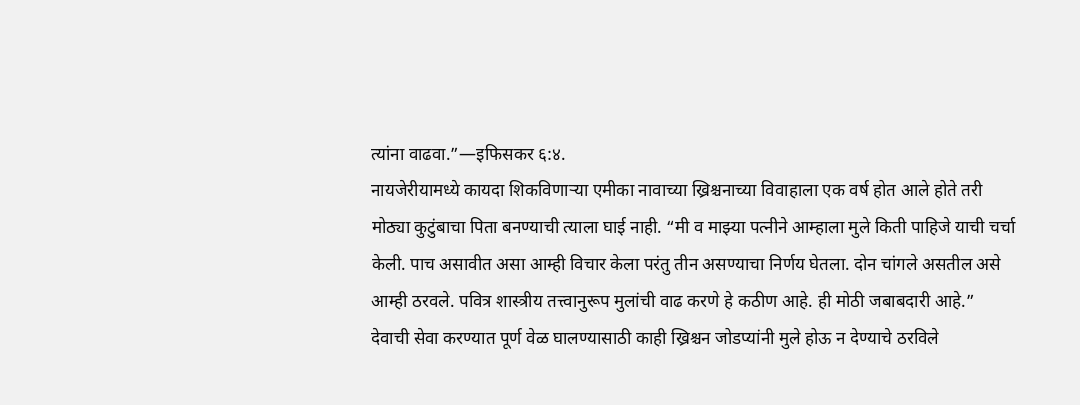त्यांना वाढवा.”—इफिसकर ६:४.
नायजेरीयामध्ये कायदा शिकविणाऱ्या एमीका नावाच्या ख्रिश्चनाच्या विवाहाला एक वर्ष होत आले होते तरी मोठ्या कुटुंबाचा पिता बनण्याची त्याला घाई नाही. “मी व माझ्या पत्नीने आम्हाला मुले किती पाहिजे याची चर्चा केली. पाच असावीत असा आम्ही विचार केला परंतु तीन असण्याचा निर्णय घेतला. दोन चांगले असतील असे आम्ही ठरवले. पवित्र शास्त्रीय तत्त्वानुरूप मुलांची वाढ करणे हे कठीण आहे. ही मोठी जबाबदारी आहे.”
देवाची सेवा करण्यात पूर्ण वेळ घालण्यासाठी काही ख्रिश्चन जोडप्यांनी मुले होऊ न देण्याचे ठरविले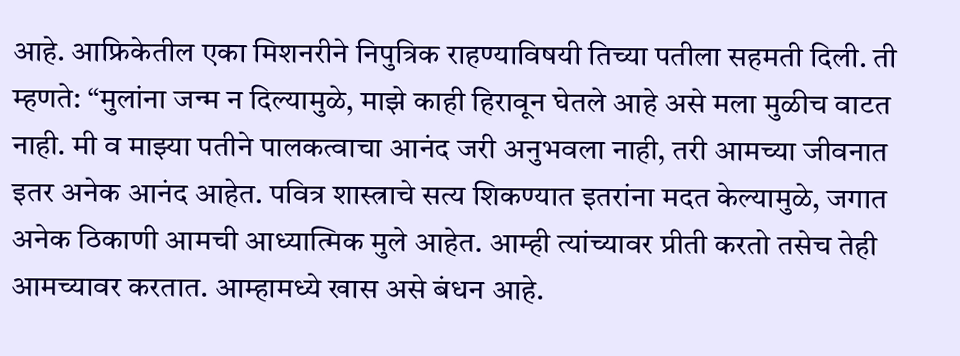आहे. आफ्रिकेतील एका मिशनरीने निपुत्रिक राहण्याविषयी तिच्या पतीला सहमती दिली. ती म्हणते: “मुलांना जन्म न दिल्यामुळे, माझे काही हिरावून घेतले आहे असे मला मुळीच वाटत नाही. मी व माझ्या पतीने पालकत्वाचा आनंद जरी अनुभवला नाही, तरी आमच्या जीवनात इतर अनेक आनंद आहेत. पवित्र शास्त्राचे सत्य शिकण्यात इतरांना मदत केल्यामुळे, जगात अनेक ठिकाणी आमची आध्यात्मिक मुले आहेत. आम्ही त्यांच्यावर प्रीती करतो तसेच तेही आमच्यावर करतात. आम्हामध्ये खास असे बंधन आहे.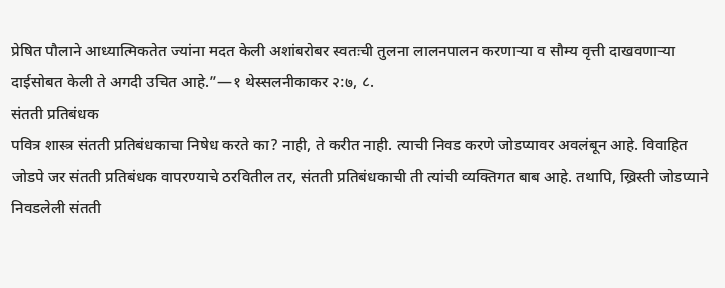प्रेषित पौलाने आध्यात्मिकतेत ज्यांना मदत केली अशांबरोबर स्वतःची तुलना लालनपालन करणाऱ्या व सौम्य वृत्ती दाखवणाऱ्या दाईसोबत केली ते अगदी उचित आहे.”—१ थेस्सलनीकाकर २:७, ८.
संतती प्रतिबंधक
पवित्र शास्त्र संतती प्रतिबंधकाचा निषेध करते का? नाही, ते करीत नाही. त्याची निवड करणे जोडप्यावर अवलंबून आहे. विवाहित जोडपे जर संतती प्रतिबंधक वापरण्याचे ठरवितील तर, संतती प्रतिबंधकाची ती त्यांची व्यक्तिगत बाब आहे. तथापि, ख्रिस्ती जोडप्याने निवडलेली संतती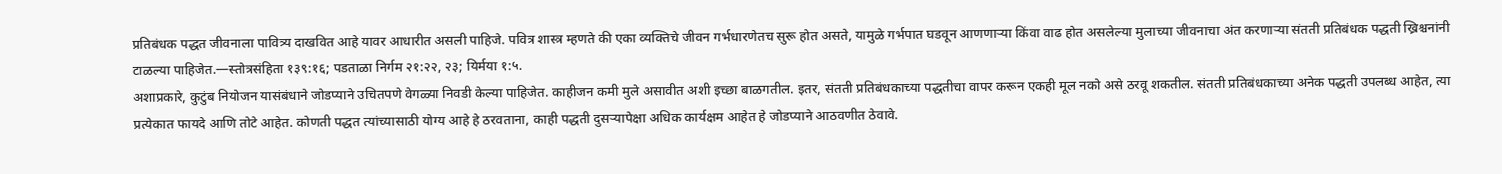प्रतिबंधक पद्धत जीवनाला पावित्र्य दाखवित आहे यावर आधारीत असली पाहिजे. पवित्र शास्त्र म्हणते की एका व्यक्तिचे जीवन गर्भधारणेतच सुरू होत असते, यामुळे गर्भपात घडवून आणणाऱ्या किंवा वाढ होत असलेल्या मुलाच्या जीवनाचा अंत करणाऱ्या संतती प्रतिबंधक पद्धती ख्रिश्चनांनी टाळल्या पाहिजेत.—स्तोत्रसंहिता १३९:१६; पडताळा निर्गम २१:२२, २३; यिर्मया १:५.
अशाप्रकारे, कुटुंब नियोजन यासंबंधाने जोडप्याने उचितपणे वेगळ्या निवडी केल्या पाहिजेत. काहीजन कमी मुले असावीत अशी इच्छा बाळगतील. इतर, संतती प्रतिबंधकाच्या पद्धतीचा वापर करून एकही मूल नको असे ठरवू शकतील. संतती प्रतिबंधकाच्या अनेक पद्धती उपलब्ध आहेत, त्या प्रत्येकात फायदे आणि तोटे आहेत. कोणती पद्धत त्यांच्यासाठी योग्य आहे हे ठरवताना, काही पद्धती दुसऱ्यापेक्षा अधिक कार्यक्षम आहेत हे जोडप्याने आठवणीत ठेवावे.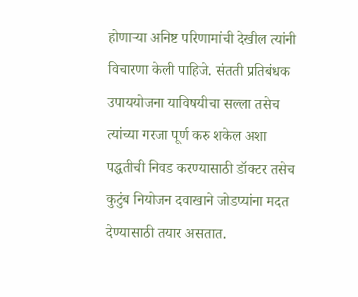होणाऱ्या अनिष्ट परिणामांची देखील त्यांनी विचारणा केली पाहिजे. संतती प्रतिबंधक उपाययोजना याविषयीचा सल्ला तसेच त्यांच्या गरजा पूर्ण करु शकेल अशा पद्धतीची निवड करण्यासाठी डॉक्टर तसेच कुटुंब नियोजन दवाखाने जोडप्यांना मदत देण्यासाठी तयार असतात.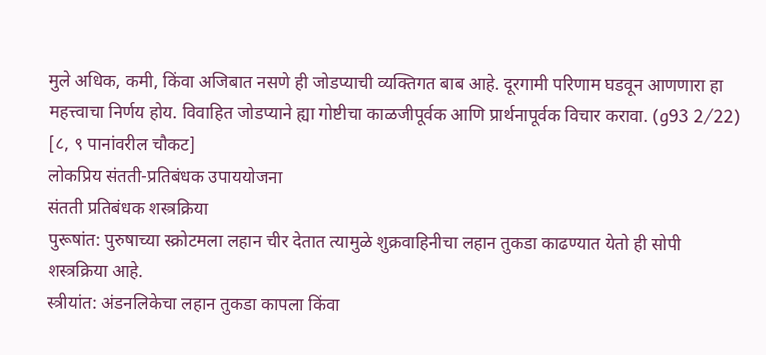मुले अधिक, कमी, किंवा अजिबात नसणे ही जोडप्याची व्यक्तिगत बाब आहे. दूरगामी परिणाम घडवून आणणारा हा महत्त्वाचा निर्णय होय. विवाहित जोडप्याने ह्या गोष्टीचा काळजीपूर्वक आणि प्रार्थनापूर्वक विचार करावा. (g93 2⁄22)
[८, ९ पानांवरील चौकट]
लोकप्रिय संतती-प्रतिबंधक उपाययोजना
संतती प्रतिबंधक शस्त्रक्रिया
पुरूषांत: पुरुषाच्या स्क्रोटमला लहान चीर देतात त्यामुळे शुक्रवाहिनीचा लहान तुकडा काढण्यात येतो ही सोपी शस्त्रक्रिया आहे.
स्त्रीयांत: अंडनलिकेचा लहान तुकडा कापला किंवा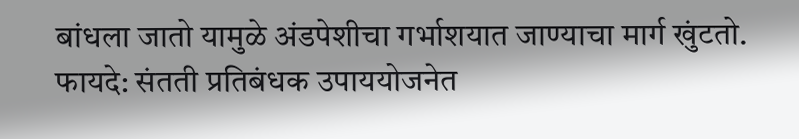बांधला जातो यामुळे अंडपेशीचा गर्भाशयात जाण्याचा मार्ग खुंटतो.
फायदे: संतती प्रतिबंधक उपाययोजनेत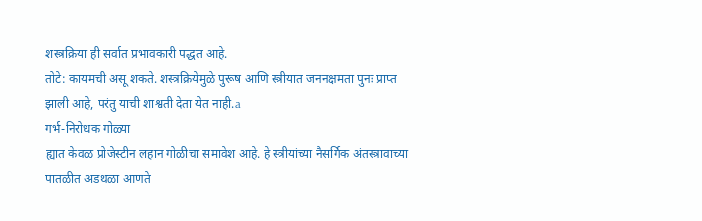शस्त्रक्रिया ही सर्वात प्रभावकारी पद्धत आहे.
तोटे: कायमची असू शकते. शस्त्रक्रियेमुळे पुरूष आणि स्त्रीयात जननक्षमता पुनः प्राप्त झाली आहे, परंतु याची शाश्वती देता येत नाही.a
गर्भ-निरोधक गोळ्या
ह्यात केवळ प्रोजेस्टीन लहान गोळीचा समावेश आहे. हे स्त्रीयांच्या नैसर्गिक अंतस्त्रावाच्या पातळीत अडथळा आणते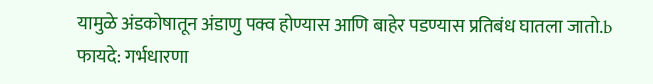यामुळे अंडकोषातून अंडाणु पक्व होण्यास आणि बाहेर पडण्यास प्रतिबंध घातला जातो.b
फायदे: गर्भधारणा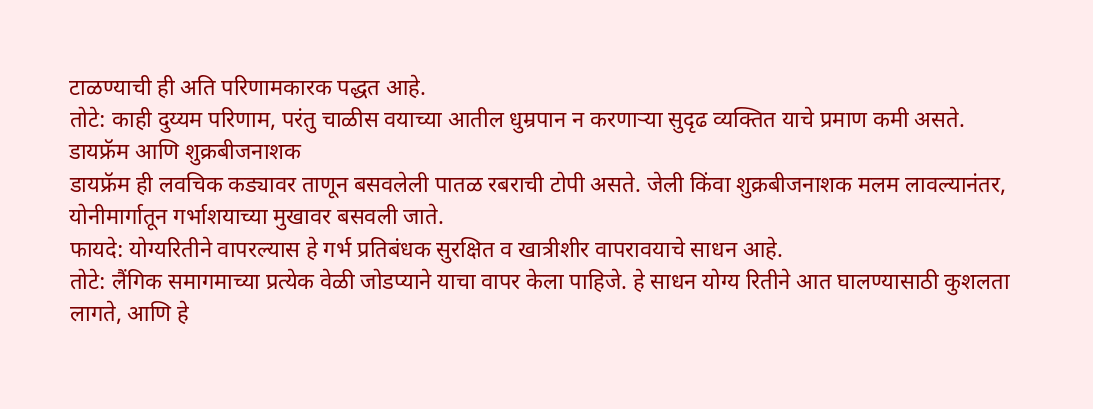टाळण्याची ही अति परिणामकारक पद्धत आहे.
तोटे: काही दुय्यम परिणाम, परंतु चाळीस वयाच्या आतील धुम्रपान न करणाऱ्या सुदृढ व्यक्तित याचे प्रमाण कमी असते.
डायफ्रॅम आणि शुक्रबीजनाशक
डायफ्रॅम ही लवचिक कड्यावर ताणून बसवलेली पातळ रबराची टोपी असते. जेली किंवा शुक्रबीजनाशक मलम लावल्यानंतर, योनीमार्गातून गर्भाशयाच्या मुखावर बसवली जाते.
फायदे: योग्यरितीने वापरल्यास हे गर्भ प्रतिबंधक सुरक्षित व खात्रीशीर वापरावयाचे साधन आहे.
तोटे: लैंगिक समागमाच्या प्रत्येक वेळी जोडप्याने याचा वापर केला पाहिजे. हे साधन योग्य रितीने आत घालण्यासाठी कुशलता लागते, आणि हे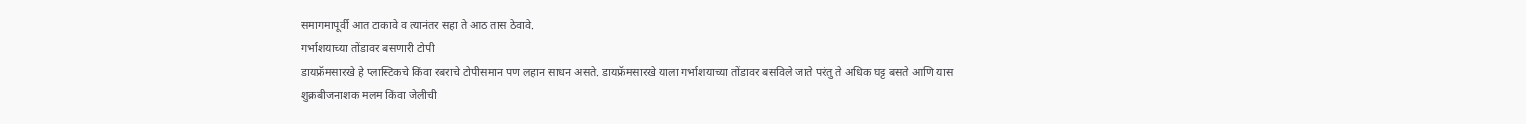समागमापूर्वी आत टाकावे व त्यानंतर सहा ते आठ तास ठेवावे.
गर्भाशयाच्या तोंडावर बसणारी टोपी
डायफ्रॅमसारखे हे प्लास्टिकचे किंवा रबराचे टोपीसमान पण लहान साधन असते. डायफ्रॅमसारखे याला गर्भाशयाच्या तोंडावर बसविले जाते परंतु ते अधिक घट्ट बसते आणि यास शुक्रबीजनाशक मलम किंवा जेलीची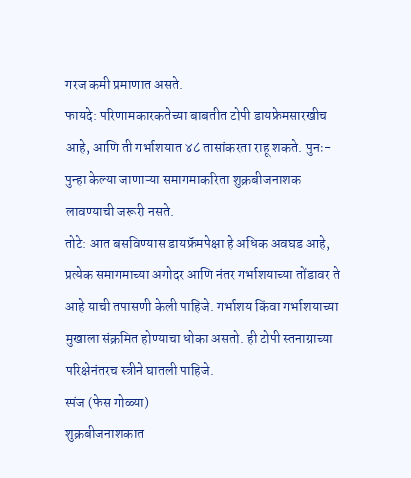गरज कमी प्रमाणात असते.
फायदे: परिणामकारकतेच्या बाबतीत टोपी डायफ्रेमसारखीच आहे, आणि ती गर्भाशयात ४८ तासांकरता राहू शकते. पुनः-पुन्हा केल्या जाणाऱ्या समागमाकरिता शुक्रबीजनाशक लावण्याची जरूरी नसते.
तोटे: आत बसविण्यास डायफ्रॅमपेक्षा हे अधिक अवघड आहे, प्रत्येक समागमाच्या अगोदर आणि नंतर गर्भाशयाच्या तोंडावर ते आहे याची तपासणी केली पाहिजे. गर्भाशय किंवा गर्भाशयाच्या मुखाला संक्रमित होण्याचा धोका असतो. ही टोपी स्तनाग्राच्या परिक्षेनंतरच स्त्रीने घातली पाहिजे.
स्पंज (फेस गोळ्या)
शुक्रबीजनाशकात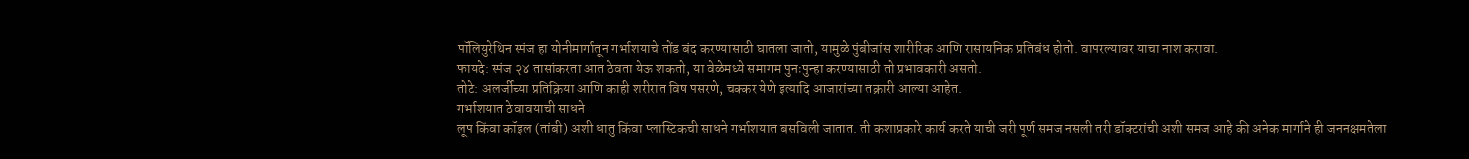पॉलियुरेथिन स्पंज हा योनीमार्गातून गर्भाशयाचे तोंड बंद करण्यासाठी घातला जातो, यामुळे पुंबीजांस शारीरिक आणि रासायनिक प्रतिबंध होतो. वापरल्यावर याचा नाश करावा.
फायदे: स्पंज २४ तासांकरता आत ठेवता येऊ शकतो, या वेळेमध्ये समागम पुनःपुन्हा करण्यासाठी तो प्रभावकारी असतो.
तोटे: अलर्जीच्या प्रतिक्रिया आणि काही शरीरात विष पसरणे, चक्कर येणे इत्यादि आजारांच्या तक्रारी आल्या आहेत.
गर्भाशयात ठेवावयाची साधने
लूप किंवा कॉइल (तांबी) अशी धातु किंवा प्लास्टिकची साधने गर्भाशयात बसविली जातात. ती कशाप्रकारे कार्य करते याची जरी पूर्ण समज नसली तरी डॉक्टरांची अशी समज आहे की अनेक मार्गाने ही जननक्षमतेला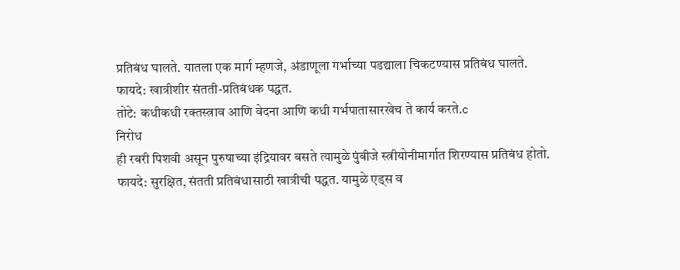प्रतिबंध घालते. यातला एक मार्ग म्हणजे, अंडाणूला गर्भाच्या पडद्याला चिकटण्यास प्रतिबंध घालते.
फायदे: खात्रीशीर संतती-प्रतिबंधक पद्धत.
तोटे: कधीकधी रक्तस्त्राव आणि वेदना आणि कधी गर्भपातासारखेच ते कार्य करते.c
निरोध
ही रबरी पिशवी असून पुरुषाच्या इंद्रियावर बसते त्यामुळे पुंबीजे स्त्रीयोनीमार्गात शिरण्यास प्रतिबंध होतो.
फायदे: सुरक्षित, संतती प्रतिबंधासाठी खात्रीची पद्धत. यामुळे एड्स व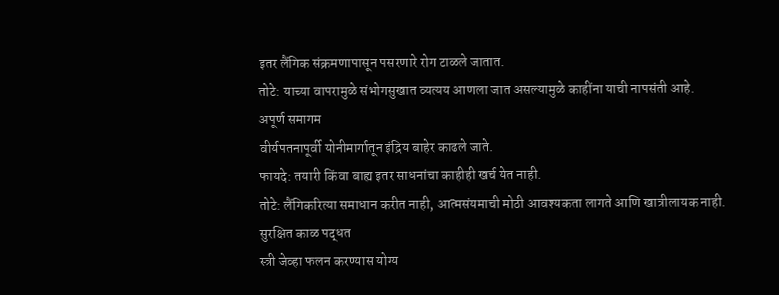इतर लैंगिक संक्रमणापासून पसरणारे रोग टाळले जातात.
तोटे: याच्या वापरामुळे संभोगसुखात व्यत्यय आणला जात असल्यामुळे काहींना याची नापसंती आहे.
अपूर्ण समागम
वीर्यपतनापूर्वी योनीमार्गातून इंद्रिय बाहेर काढले जाते.
फायदे: तयारी किंवा बाह्य इतर साधनांचा काहीही खर्च येत नाही.
तोटे: लैंगिकरित्या समाधान करीत नाही, आत्मसंयमाची मोठी आवश्यकता लागते आणि खात्रीलायक नाही.
सुरक्षित काळ पद्धत
स्त्री जेव्हा फलन करण्यास योग्य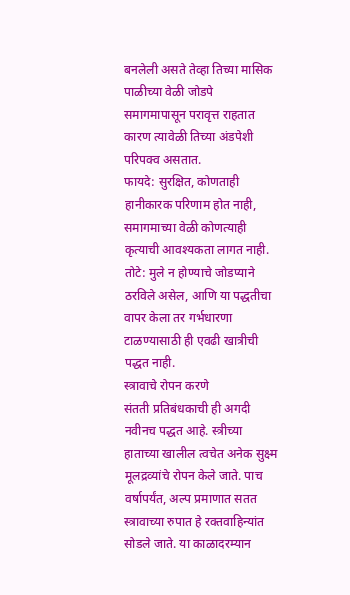बनलेली असते तेव्हा तिच्या मासिक पाळीच्या वेळी जोडपे समागमापासून परावृत्त राहतात कारण त्यावेळी तिच्या अंडपेशी परिपक्व असतात.
फायदे: सुरक्षित, कोणताही हानीकारक परिणाम होत नाही, समागमाच्या वेळी कोणत्याही कृत्याची आवश्यकता लागत नाही.
तोटे: मुले न होण्याचे जोडप्याने ठरविले असेल, आणि या पद्धतीचा वापर केला तर गर्भधारणा टाळण्यासाठी ही एवढी खात्रीची पद्धत नाही.
स्त्रावाचे रोपन करणे
संतती प्रतिबंधकाची ही अगदी नवीनच पद्धत आहे. स्त्रीच्या हाताच्या खालील त्वचेत अनेक सुक्ष्म मूलद्रव्यांचे रोपन केले जाते. पाच वर्षापर्यंत, अल्प प्रमाणात सतत स्त्रावाच्या रुपात हे रक्तवाहिन्यांत सोडले जाते. या काळादरम्यान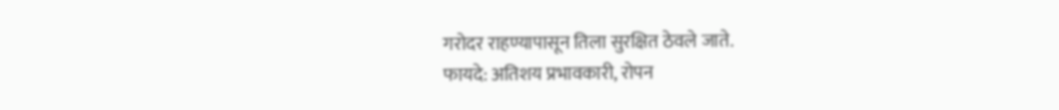गरोदर राहण्यापासून तिला सुरक्षित ठेवले जाते.
फायदे: अतिशय प्रभावकारी, रोपन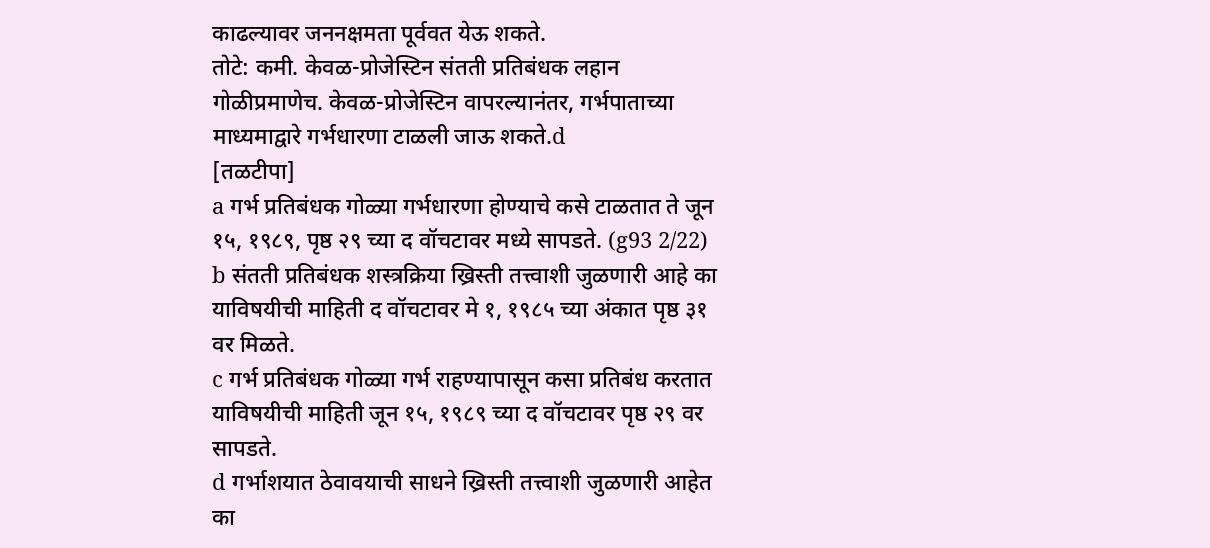काढल्यावर जननक्षमता पूर्ववत येऊ शकते.
तोटे: कमी. केवळ-प्रोजेस्टिन संतती प्रतिबंधक लहान गोळीप्रमाणेच. केवळ-प्रोजेस्टिन वापरल्यानंतर, गर्भपाताच्या माध्यमाद्वारे गर्भधारणा टाळली जाऊ शकते.d
[तळटीपा]
a गर्भ प्रतिबंधक गोळ्या गर्भधारणा होण्याचे कसे टाळतात ते जून १५, १९८९, पृष्ठ २९ च्या द वॉचटावर मध्ये सापडते. (g93 2/22)
b संतती प्रतिबंधक शस्त्रक्रिया ख्रिस्ती तत्त्वाशी जुळणारी आहे का याविषयीची माहिती द वॉचटावर मे १, १९८५ च्या अंकात पृष्ठ ३१ वर मिळते.
c गर्भ प्रतिबंधक गोळ्या गर्भ राहण्यापासून कसा प्रतिबंध करतात याविषयीची माहिती जून १५, १९८९ च्या द वॉचटावर पृष्ठ २९ वर सापडते.
d गर्भाशयात ठेवावयाची साधने ख्रिस्ती तत्त्वाशी जुळणारी आहेत का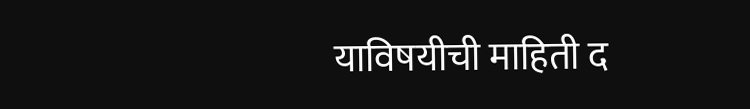याविषयीची माहिती द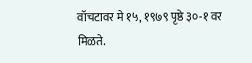वॉचटावर मे १५, १९७९ पृष्ठे ३०-१ वर मिळते.